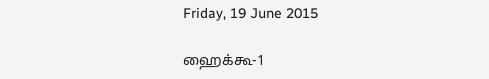Friday, 19 June 2015

ஹைக்கூ-1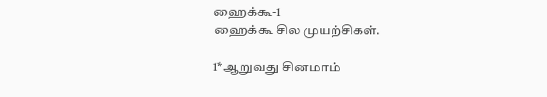ஹைக்கூ-1
ஹைக்கூ சில முயற்சிகள்.

1*ஆறுவது சினமாம்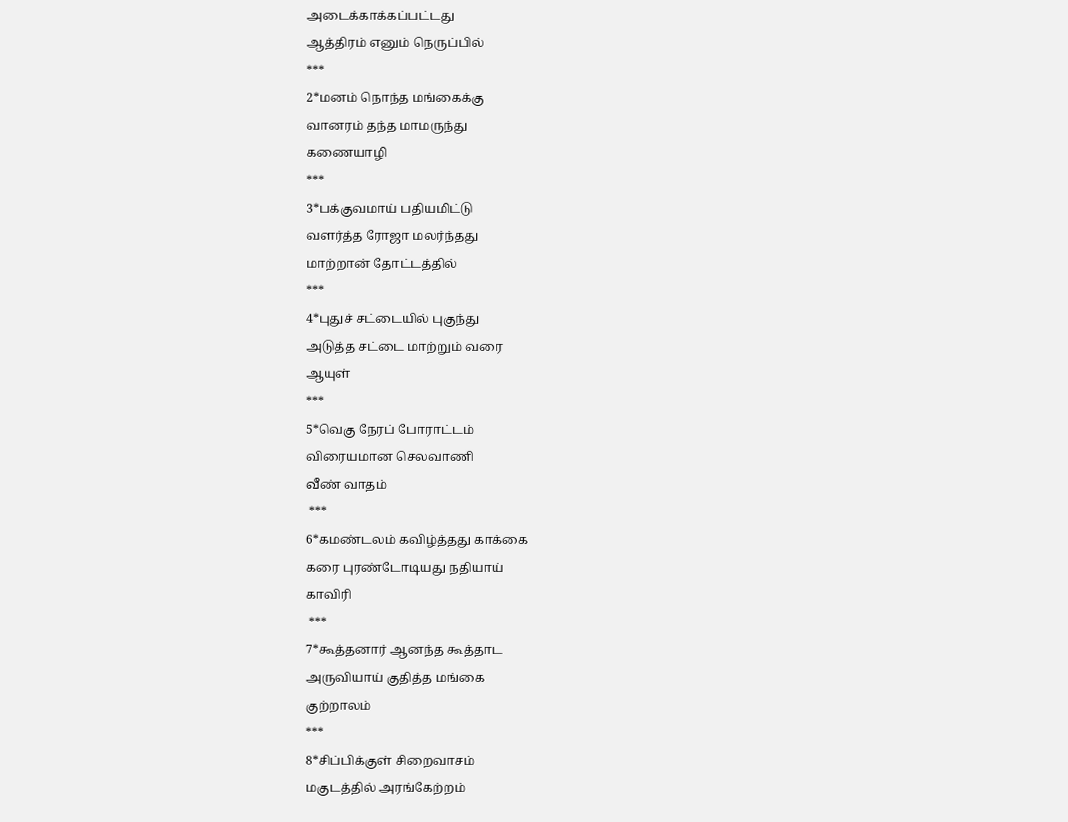அடைக்காக்கப்பட்டது
ஆத்திரம் எனும் நெருப்பில்
***
2*மனம் நொந்த மங்கைக்கு
வானரம் தந்த மாமருந்து
கணையாழி
***
3*பக்குவமாய் பதியமிட்டு
வளர்த்த ரோஜா மலர்ந்தது
மாற்றான் தோட்டத்தில்
***
4*புதுச் சட்டையில் புகுந்து
அடுத்த சட்டை மாற்றும் வரை
ஆயுள்
***
5*வெகு நேரப் போராட்டம்
விரையமான செலவாணி
வீண் வாதம்
 ***
6*கமண்டலம் கவிழ்த்தது காக்கை
கரை புரண்டோடியது நதியாய்
காவிரி
 ***
7*கூத்தனார் ஆனந்த கூத்தாட
அருவியாய் குதித்த மங்கை
குற்றாலம்
***
8*சிப்பிக்குள் சிறைவாசம்
மகுடத்தில் அரங்கேற்றம்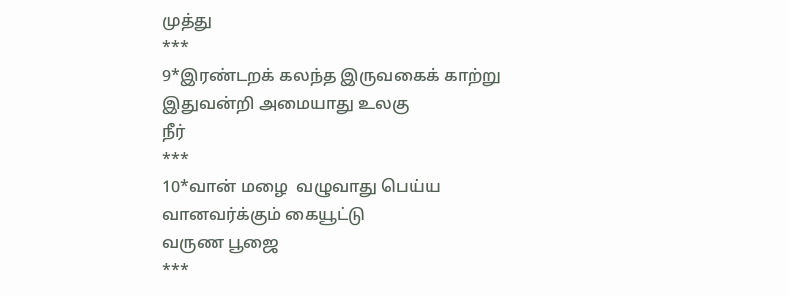முத்து
***
9*இரண்டறக் கலந்த இருவகைக் காற்று
இதுவன்றி அமையாது உலகு
நீர்
***
10*வான் மழை  வழுவாது பெய்ய
வானவர்க்கும் கையூட்டு
வருண பூஜை
***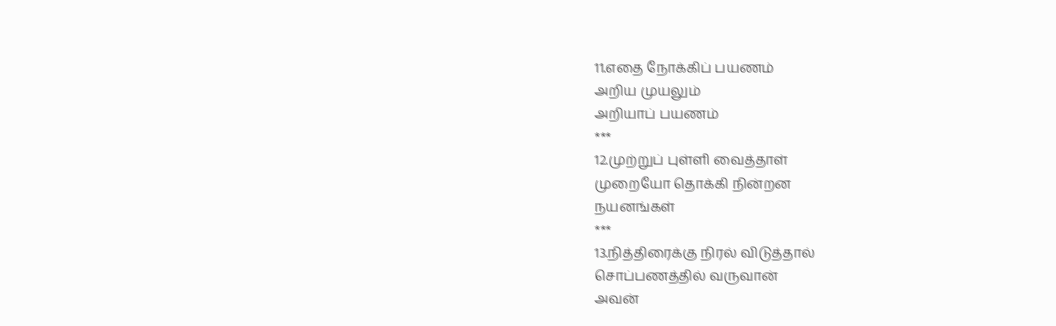11.எதை நோக்கிப் பயணம்
அறிய முயலும்
அறியாப் பயணம்
***
12.முற்றுப் புள்ளி வைத்தாள்
முறையோ தொக்கி நின்றன
நயனங்கள்
***
13.நித்திரைக்கு நிரல் விடுத்தால்
சொப்பணத்தில் வருவான்
அவன்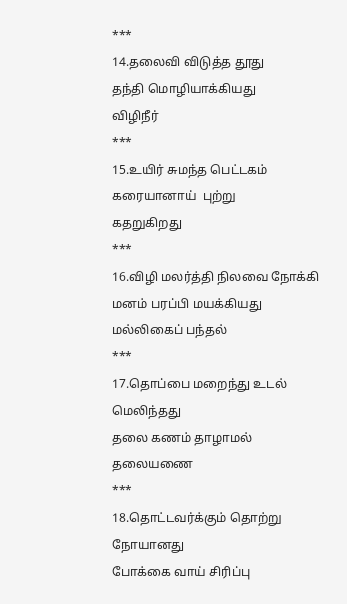***
14.தலைவி விடுத்த தூது
தந்தி மொழியாக்கியது
விழிநீர்
***
15.உயிர் சுமந்த பெட்டகம்
கரையானாய்  புற்று
கதறுகிறது
***
16.விழி மலர்த்தி நிலவை நோக்கி
மனம் பரப்பி மயக்கியது
மல்லிகைப் பந்தல்
***
17.தொப்பை மறைந்து உடல் மெலிந்தது
தலை கணம் தாழாமல்
தலையணை
***
18.தொட்டவர்க்கும் தொற்று நோயானது
போக்கை வாய் சிரிப்பு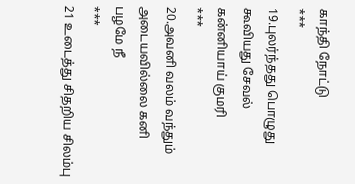காந்தி நோட்டு
***
19.புலர்ந்தது பொழுது
கூவியது சேவல்
கன்னியாய் குமரி
***
20.அவனி வலம் வந்தும்
அடையவில்லை கனி
பழமே நீ
***
21 உடைத்து சிதறிய சிலம்பு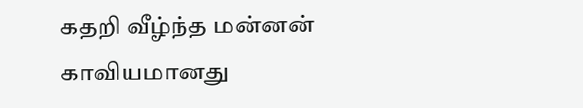கதறி வீழ்ந்த மன்னன்
காவியமானது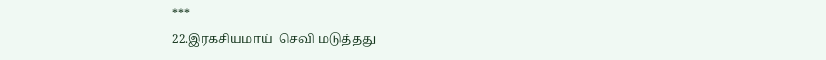***
22.இரகசியமாய்  செவி மடுத்தது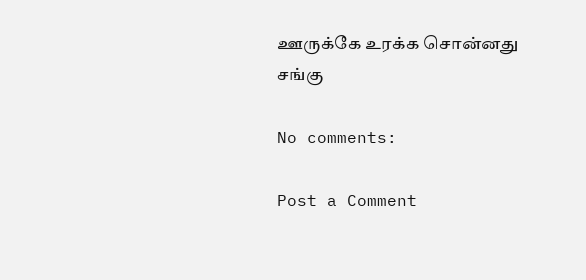ஊருக்கே உரக்க சொன்னது
சங்கு

No comments:

Post a Comment